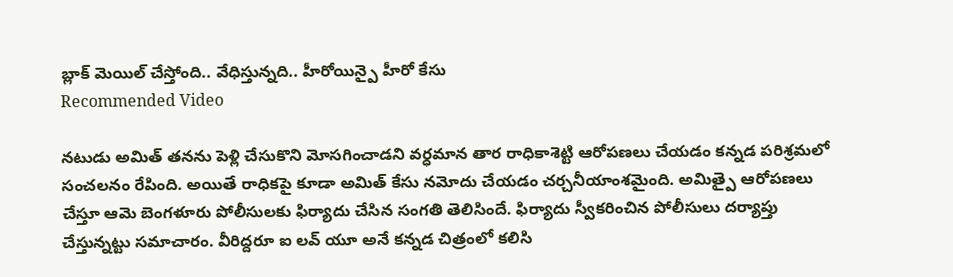బ్లాక్ మెయిల్ చేస్తోంది.. వేధిస్తున్నది.. హీరోయిన్పై హీరో కేసు
Recommended Video

నటుడు అమిత్ తనను పెళ్లి చేసుకొని మోసగించాడని వర్ధమాన తార రాధికాశెట్టి ఆరోపణలు చేయడం కన్నడ పరిశ్రమలో సంచలనం రేపింది. అయితే రాధికపై కూడా అమిత్ కేసు నమోదు చేయడం చర్చనీయాంశమైంది. అమిత్పై ఆరోపణలు చేస్తూ ఆమె బెంగళూరు పోలీసులకు ఫిర్యాదు చేసిన సంగతి తెలిసిందే. ఫిర్యాదు స్వీకరించిన పోలీసులు దర్యాప్తు చేస్తున్నట్టు సమాచారం. వీరిద్దరూ ఐ లవ్ యూ అనే కన్నడ చిత్రంలో కలిసి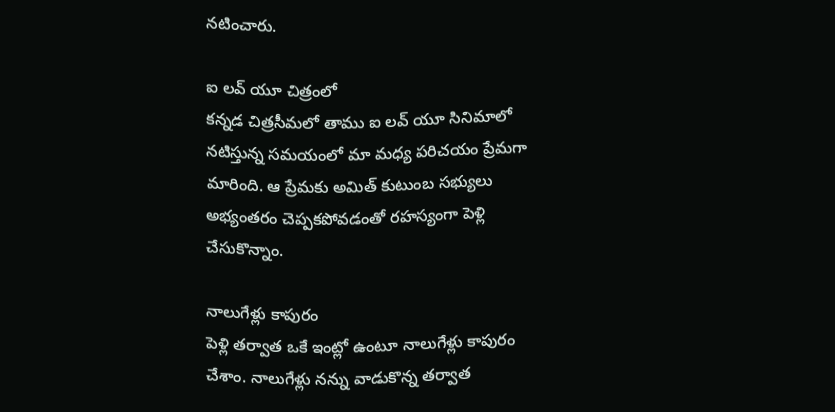నటించారు.

ఐ లవ్ యూ చిత్రంలో
కన్నడ చిత్రసీమలో తాము ఐ లవ్ యూ సినిమాలో నటిస్తున్న సమయంలో మా మధ్య పరిచయం ప్రేమగా మారింది. ఆ ప్రేమకు అమిత్ కుటుంబ సభ్యులు అభ్యంతరం చెప్పకపోవడంతో రహస్యంగా పెళ్లి చేసుకొన్నాం.

నాలుగేళ్లు కాపురం
పెళ్లి తర్వాత ఒకే ఇంట్లో ఉంటూ నాలుగేళ్లు కాపురం చేశాం. నాలుగేళ్లు నన్ను వాడుకొన్న తర్వాత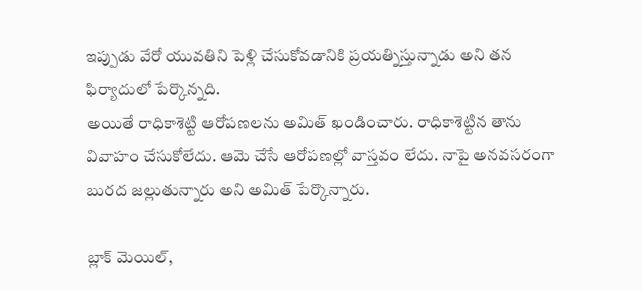ఇప్పుడు వేరో యువతిని పెళ్లి చేసుకోవడానికి ప్రయత్నిస్తున్నాడు అని తన ఫిర్యాదులో పేర్కొన్నది.
అయితే రాధికాశెట్టి ఆరోపణలను అమిత్ ఖండించారు. రాధికాశెట్టిన తాను వివాహం చేసుకోలేదు. ఆమె చేసే ఆరోపణల్లో వాస్తవం లేదు. నాపై అనవసరంగా బురద జల్లుతున్నారు అని అమిత్ పేర్కొన్నారు.

బ్లాక్ మెయిల్,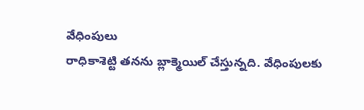వేధింపులు
రాధికాశెట్టి తనను బ్లాక్మెయిల్ చేస్తున్నది. వేధింపులకు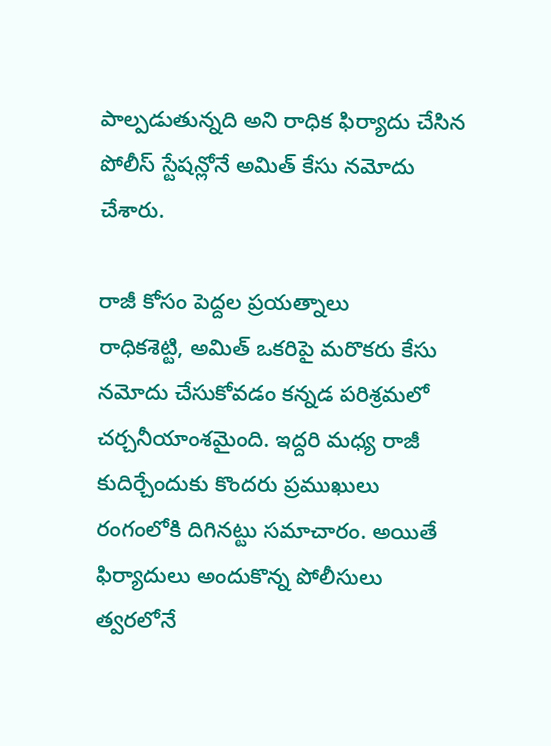పాల్పడుతున్నది అని రాధిక ఫిర్యాదు చేసిన పోలీస్ స్టేషన్లోనే అమిత్ కేసు నమోదు చేశారు.

రాజీ కోసం పెద్దల ప్రయత్నాలు
రాధికశెట్టి, అమిత్ ఒకరిపై మరొకరు కేసు నమోదు చేసుకోవడం కన్నడ పరిశ్రమలో చర్చనీయాంశమైంది. ఇద్దరి మధ్య రాజీ కుదిర్చేందుకు కొందరు ప్రముఖులు రంగంలోకి దిగినట్టు సమాచారం. అయితే ఫిర్యాదులు అందుకొన్న పోలీసులు త్వరలోనే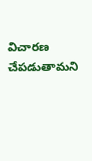విచారణ చేపడుతామని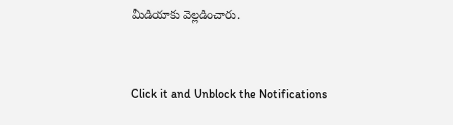మీడియాకు వెల్లడించారు.


Click it and Unblock the Notifications